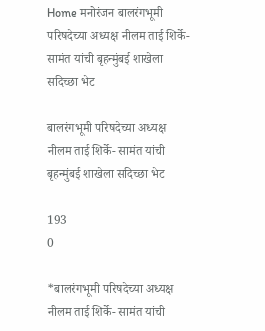Home मनोरंजन बालरंगभूमी परिषदेच्या अध्यक्ष नीलम ताई शिर्के- सामंत यांची बृहन्मुंबई शाखेला सदिच्छा भेट

बालरंगभूमी परिषदेच्या अध्यक्ष नीलम ताई शिर्के- सामंत यांची बृहन्मुंबई शाखेला सदिच्छा भेट

193
0

*बालरंगभूमी परिषदेच्या अध्यक्ष नीलम ताई शिर्के- सामंत यांची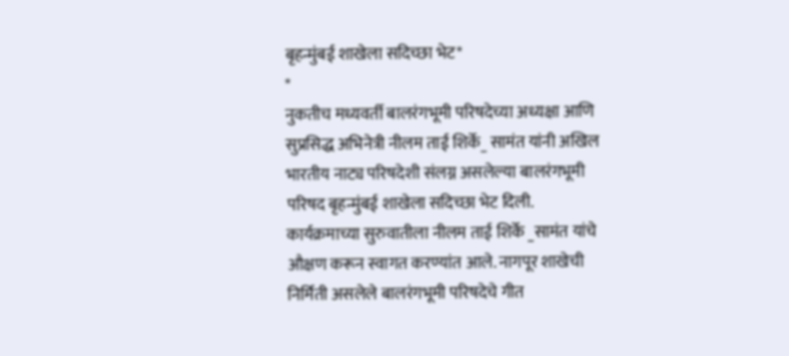बृहन्मुंबई शाखेला सदिच्छा भेट*
*
नुकतीच मध्यवर्ती बालरंगभूमी परिषदेच्या अध्यक्षा आणि सुप्रसिद्ध अभिनेत्री नीलम ताई शिर्के_ सामंत यांनी अखिल भारतीय नाट्य परिषदेशी संलग्न असलेल्या बालरंगभूमी परिषद बृहन्मुंबई शाखेला सदिच्छा भेट दिली.
कार्यक्रमाच्या सुरुवातीला नीलम ताई शिर्के _सामंत यांचे औक्षण करून स्वागत करण्यांत आले. नागपूर शाखेची निर्मिती असलेले बालरंगभूमी परिषदेचे गीत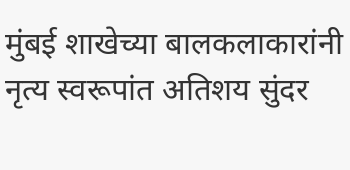मुंबई शाखेच्या बालकलाकारांनी नृत्य स्वरूपांत अतिशय सुंदर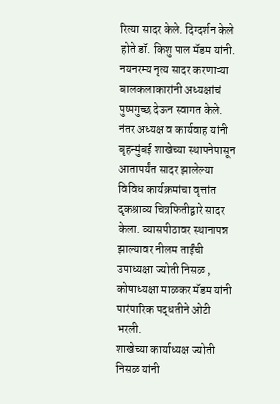रित्या सादर केले. दिग्दर्शन केले होते डॉ. किशु पाल मॅडम यांनी. नयनरम्य नृत्य सादर करणाऱ्या बालकलाकारांनी अध्यक्षांचं पुष्पगुच्छ देऊन स्वागत केले. नंतर अध्यक्ष व कार्यवाह यांनी बृहन्मुंबई शाखेच्या स्थापनेपासून आतापर्यंत सादर झालेल्या विविध कार्यक्रमांचा वृत्तांत दृकश्राव्य चित्रफितीद्वारे सादर केला. व्यासपीठावर स्थानापन्न झाल्यावर नीलम ताईंची उपाध्यक्षा ज्योती निसळ , कोषाध्यक्षा माळकर मॅडम यांनी पारंपारिक पद्धतीने ओटी भरली.
शाखेच्या कार्याध्यक्ष ज्योती निसळ यांनी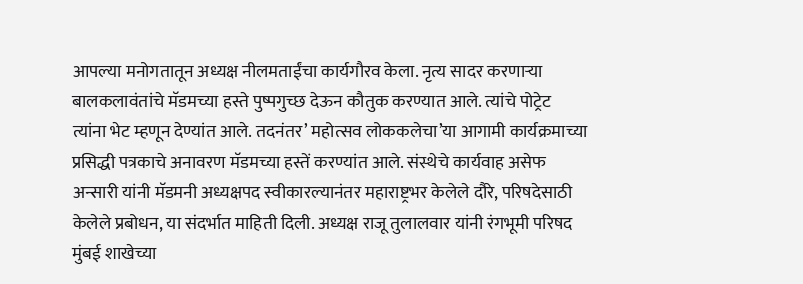आपल्या मनोगतातून अध्यक्ष नीलमताईंचा कार्यगौरव केला. नृत्य सादर करणाऱ्या बालकलावंतांचे मॅडमच्या हस्ते पुष्पगुच्छ देऊन कौतुक करण्यात आले. त्यांचे पोट्रेट त्यांना भेट म्हणून देण्यांत आले. तदनंतर’ महोत्सव लोककलेचा’या आगामी कार्यक्रमाच्या प्रसिद्धी पत्रकाचे अनावरण मॅडमच्या हस्तें करण्यांत आले. संस्थेचे कार्यवाह असेफ अन्सारी यांनी मॅडमनी अध्यक्षपद स्वीकारल्यानंतर महाराष्ट्रभर केलेले दौरे, परिषदेसाठी केलेले प्रबोधन, या संदर्भात माहिती दिली. अध्यक्ष राजू तुलालवार यांनी रंगभूमी परिषद मुंबई शाखेच्या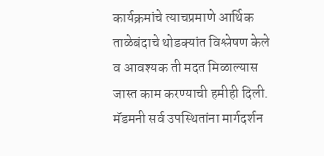कार्यक्रमांचे त्याचप्रमाणे आर्थिक ताळेबंदाचे थोडक्यांत विश्लेषण केले व आवश्यक ती मदत मिळाल्यास जास्त काम करण्याची हमीही दिली.
मॅडमनी सर्व उपस्थितांना मार्गदर्शन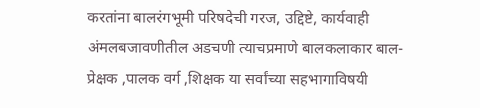करतांना बालरंगभूमी परिषदेची गरज, उद्दिष्टे, कार्यवाही अंमलबजावणीतील अडचणी त्याचप्रमाणे बालकलाकार बाल- प्रेक्षक ,पालक वर्ग ,शिक्षक या सर्वांच्या सहभागाविषयी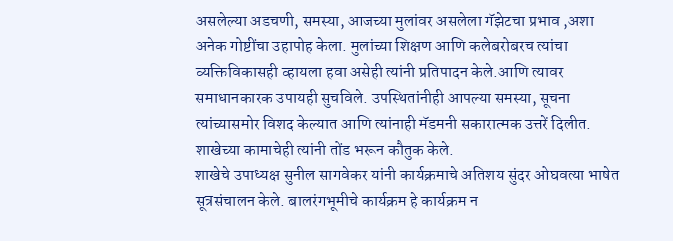असलेल्या अडचणी, समस्या, आजच्या मुलांवर असलेला गॅझेटचा प्रभाव ,अशा अनेक गोष्टींचा उहापोह केला. मुलांच्या शिक्षण आणि कलेबरोबरच त्यांचा व्यक्तिविकासही व्हायला हवा असेही त्यांनी प्रतिपादन केले.आणि त्यावर समाधानकारक उपायही सुचविले. उपस्थितांनीही आपल्या समस्या, सूचना त्यांच्यासमोर विशद केल्यात आणि त्यांनाही मॅडमनी सकारात्मक उत्तरें दिलीत. शाखेच्या कामाचेही त्यांनी तोंड भरून कौतुक केले.
शाखेचे उपाध्यक्ष सुनील सागवेकर यांनी कार्यक्रमाचे अतिशय सुंदर ओघवत्या भाषेत सूत्रसंचालन केले. बालरंगभूमीचे कार्यक्रम हे कार्यक्रम न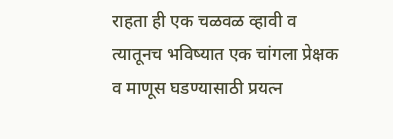राहता ही एक चळवळ व्हावी व त्यातूनच भविष्यात एक चांगला प्रेक्षक व माणूस घडण्यासाठी प्रयत्न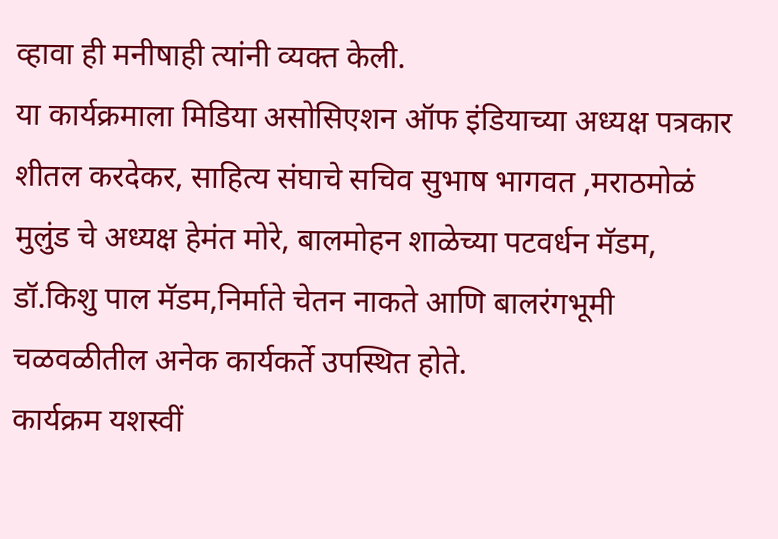व्हावा ही मनीषाही त्यांनी व्यक्त केली.
या कार्यक्रमाला मिडिया असोसिएशन ऑफ इंडियाच्या अध्यक्ष पत्रकार शीतल करदेकर, साहित्य संघाचे सचिव सुभाष भागवत ,मराठमोळं मुलुंड चे अध्यक्ष हेमंत मोरे, बालमोहन शाळेच्या पटवर्धन मॅडम, डॉ.किशु पाल मॅडम,निर्माते चेतन नाकते आणि बालरंगभूमी चळवळीतील अनेक कार्यकर्ते उपस्थित होते.
कार्यक्रम यशस्वीं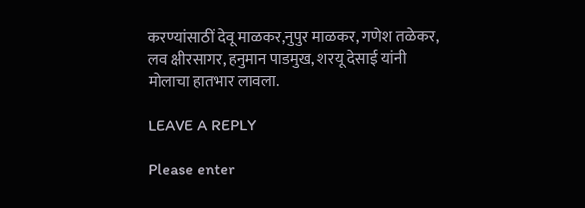करण्यांसाठीं देवू माळकर,नुपुर माळकर, गणेश तळेकर, लव क्षीरसागर, हनुमान पाडमुख, शरयू देसाई यांनी मोलाचा हातभार लावला.

LEAVE A REPLY

Please enter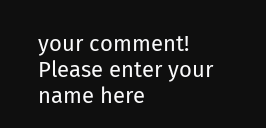your comment!
Please enter your name here